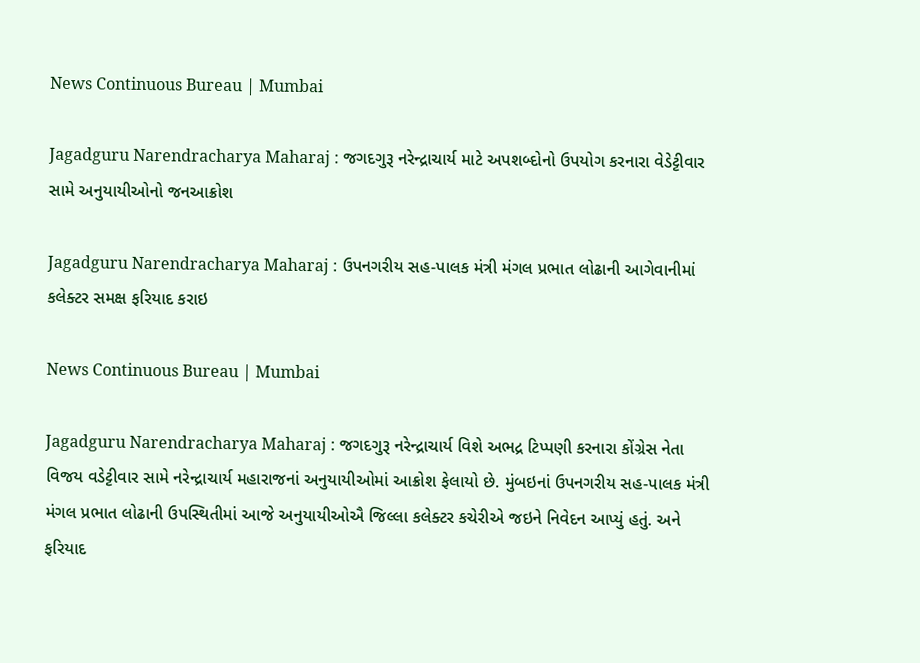News Continuous Bureau | Mumbai

Jagadguru Narendracharya Maharaj : જગદગુરૂ નરેન્દ્રાચાર્ય માટે અપશબ્દોનો ઉપયોગ કરનારા વેડેટ્ટીવાર સામે અનુયાયીઓનો જનઆક્રોશ

Jagadguru Narendracharya Maharaj : ઉપનગરીય સહ-પાલક મંત્રી મંગલ પ્રભાત લોઢાની આગેવાનીમાં કલેક્ટર સમક્ષ ફરિયાદ કરાઇ

News Continuous Bureau | Mumbai

Jagadguru Narendracharya Maharaj : જગદગુરૂ નરેન્દ્રાચાર્ય વિશે અભદ્ર ટિપ્પણી કરનારા કોંગ્રેસ નેતા વિજય વડેટ્ટીવાર સામે નરેન્દ્રાચાર્ય મહારાજનાં અનુયાયીઓમાં આક્રોશ ફેલાયો છે. મુંબઇનાં ઉપનગરીય સહ-પાલક મંત્રી મંગલ પ્રભાત લોઢાની ઉપસ્થિતીમાં આજે અનુયાયીઓઐ જિલ્લા કલેક્ટર કચેરીએ જઇને નિવેદન આપ્યું હતું. અને ફરિયાદ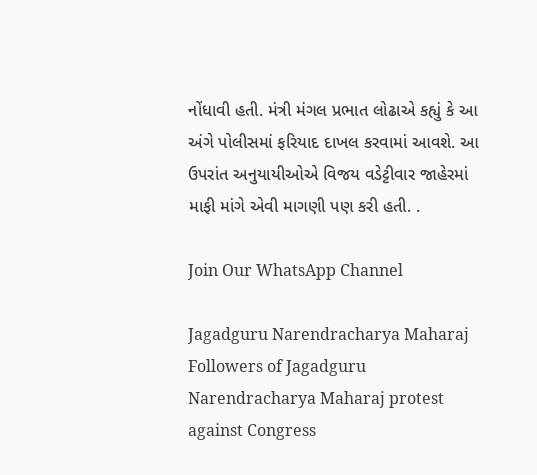નોંધાવી હતી. મંત્રી મંગલ પ્રભાત લોઢાએ કહ્યું કે આ અંગે પોલીસમાં ફરિયાદ દાખલ કરવામાં આવશે. આ ઉપરાંત અનુયાયીઓએ વિજય વડેટ્ટીવાર જાહેરમાં માફી માંગે એવી માગણી પણ કરી હતી. .

Join Our WhatsApp Channel

Jagadguru Narendracharya Maharaj Followers of Jagadguru Narendracharya Maharaj protest against Congress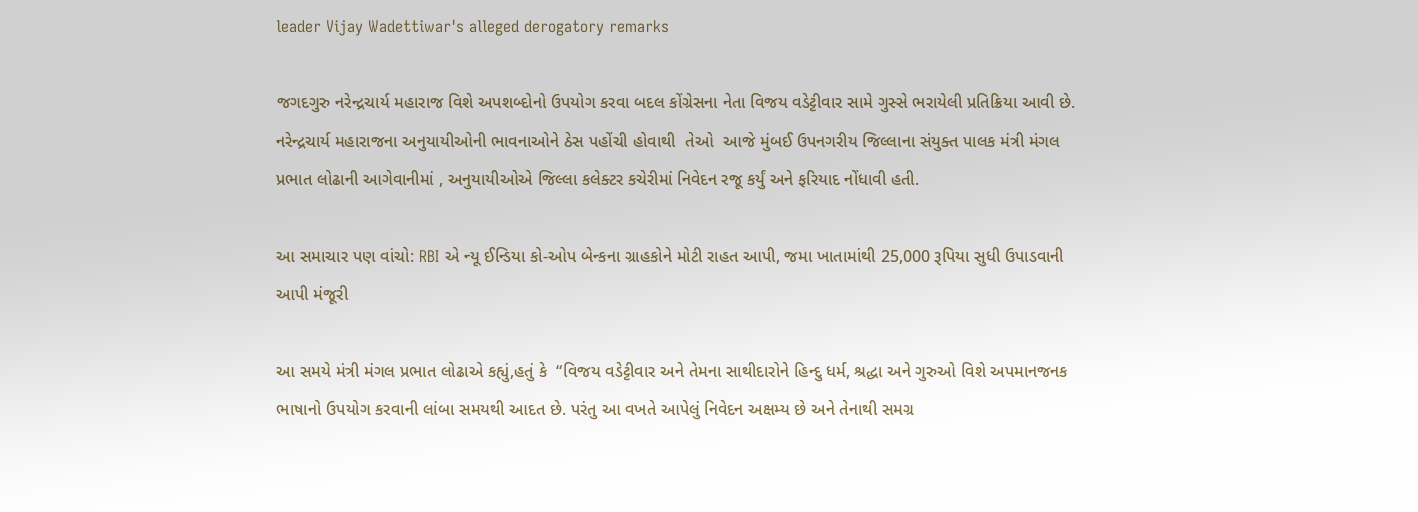leader Vijay Wadettiwar's alleged derogatory remarks

જગદગુરુ નરેન્દ્રચાર્ય મહારાજ વિશે અપશબ્દોનો ઉપયોગ કરવા બદલ કોંગ્રેસના નેતા વિજય વડેટ્ટીવાર સામે ગુસ્સે ભરાયેલી પ્રતિક્રિયા આવી છે. નરેન્દ્રચાર્ય મહારાજના અનુયાયીઓની ભાવનાઓને ઠેસ પહોંચી હોવાથી  તેઓ  આજે મુંબઈ ઉપનગરીય જિલ્લાના સંયુક્ત પાલક મંત્રી મંગલ પ્રભાત લોઢાની આગેવાનીમાં , અનુયાયીઓએ જિલ્લા કલેક્ટર કચેરીમાં નિવેદન રજૂ કર્યું અને ફરિયાદ નોંધાવી હતી.

આ સમાચાર પણ વાંચો: RBI એ ન્યૂ ઈન્ડિયા કો-ઓપ બેન્કના ગ્રાહકોને મોટી રાહત આપી, જમા ખાતામાંથી 25,000 રૂપિયા સુધી ઉપાડવાની આપી મંજૂરી

આ સમયે મંત્રી મંગલ પ્રભાત લોઢાએ કહ્યું,હતું કે  “વિજય વડેટ્ટીવાર અને તેમના સાથીદારોને હિન્દુ ધર્મ, શ્રદ્ધા અને ગુરુઓ વિશે અપમાનજનક ભાષાનો ઉપયોગ કરવાની લાંબા સમયથી આદત છે. પરંતુ આ વખતે આપેલું નિવેદન અક્ષમ્ય છે અને તેનાથી સમગ્ર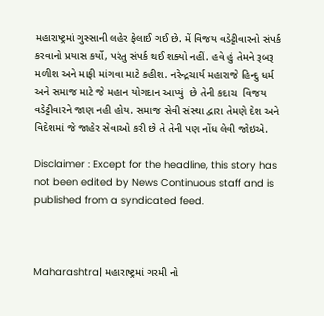મહારાષ્ટ્રમાં ગુસ્સાની લહેર ફેલાઈ ગઈ છે. મેં વિજય વડેટ્ટીવારનો સંપર્ક કરવાનો પ્રયાસ કર્યો, પરંતુ સંપર્ક થઈ શક્યો નહીં. હવે હું તેમને રૂબરૂ મળીશ અને માફી માંગવા માટે કહીશ. નરેન્દ્રચાર્ય મહારાજે હિન્દુ ધર્મ અને સમાજ માટે જે મહાન યોગદાન આપ્યું  છે તેની કદાચ  વિજય વડેટ્ટીવારને જાણ નહી હોય. સમાજ સેવી સંસ્થા દ્વારા તેમણે દેશ અને વિદેશમાં જે જાહેર સેવાઓ કરી છે તે તેની પણ નોંધ લેવી જોઇએ.

Disclaimer : Except for the headline, this story has not been edited by News Continuous staff and is published from a syndicated feed.



Maharashtra| મહારાષ્ટ્રમાં ગરમી નો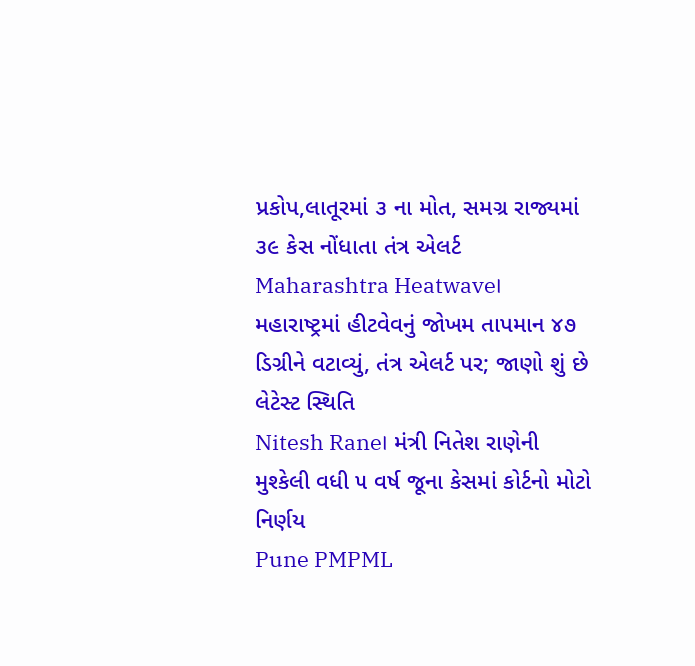પ્રકોપ,લાતૂરમાં ૩ ના મોત, સમગ્ર રાજ્યમાં ૩૯ કેસ નોંધાતા તંત્ર એલર્ટ
Maharashtra Heatwave। મહારાષ્ટ્રમાં હીટવેવનું જોખમ તાપમાન ૪૭ ડિગ્રીને વટાવ્યું, તંત્ર એલર્ટ પર; જાણો શું છે લેટેસ્ટ સ્થિતિ
Nitesh Rane। મંત્રી નિતેશ રાણેની મુશ્કેલી વધી ૫ વર્ષ જૂના કેસમાં કોર્ટનો મોટો નિર્ણય
Pune PMPML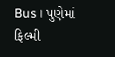Bus। પુણેમાં ફિલ્મી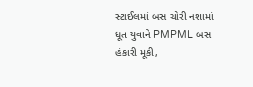સ્ટાઈલમાં બસ ચોરી નશામાં ધૂત યુવાને PMPML બસ હંકારી મૂકી,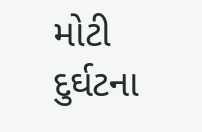મોટી દુર્ઘટના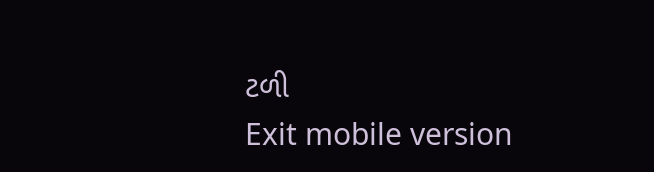ટળી
Exit mobile version